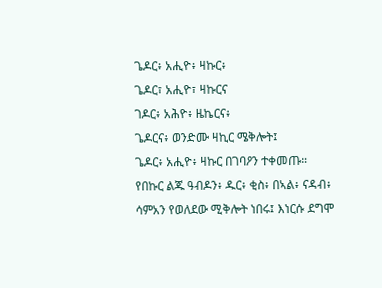ጌዶር፥ አሒዮ፥ ዛኩር፥
ጌዶር፣ አሒዮ፣ ዛኩርና
ገዶር፥ አሕዮ፥ ዜኬርና፥
ጌዶርና፥ ወንድሙ ዛኪር ሜቅሎት፤
ጌዶር፥ አሒዮ፥ ዛኩር በገባዖን ተቀመጡ።
የበኩር ልጁ ዓብዶን፥ ዱር፥ ቂስ፥ በኣል፥ ናዳብ፥
ሳምአን የወለደው ሚቅሎት ነበሩ፤ እነርሱ ደግሞ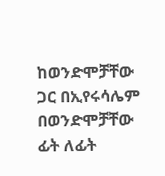ከወንድሞቻቸው ጋር በኢየሩሳሌም በወንድሞቻቸው ፊት ለፊት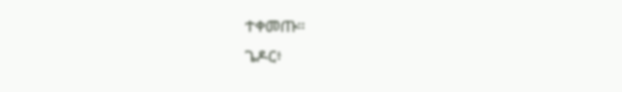ተቀመጡ።
ጌዶር፥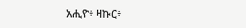አሒዮ፥ ዛኩር፥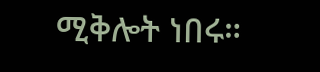ሚቅሎት ነበሩ።